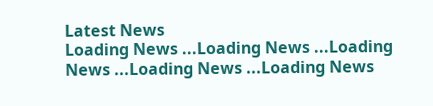Latest News
Loading News ...Loading News ...Loading News ...Loading News ...Loading News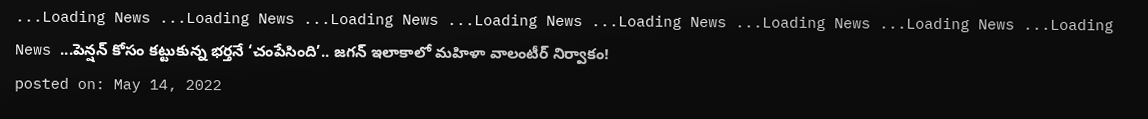...Loading News ...Loading News ...Loading News ...Loading News ...Loading News ...Loading News ...Loading News ...Loading News ...పెన్షన్ కోసం కట్టుకున్న భర్తనే ‘చంపేసింది’.. జగన్ ఇలాకాలో మహిళా వాలంటీర్ నిర్వాకం!
posted on: May 14, 2022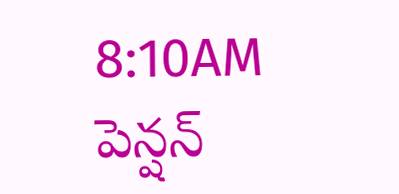8:10AM
పెన్షన్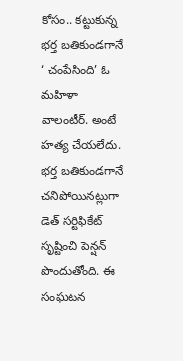కోసం.. కట్టుకున్న భర్త బతికుండగానే ‘ చంపేసింది’ ఓ మహిళా వాలంటీర్. అంటే హత్య చేయలేదు. భర్త బతికుండగానే చనిపోయినట్లుగా డెత్ సర్టిఫికేట్ సృష్టించి పెన్షన్ పొందుతోంది. ఈ సంఘటన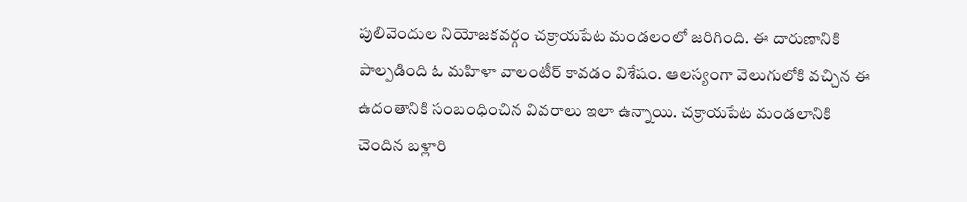పులివెందుల నియోజకవర్గం చక్రాయపేట మండలంలో జరిగింది. ఈ దారుణానికి పాల్పడింది ఓ మహిళా వాలంటీర్ కావడం విశేషం. ఆలస్యంగా వెలుగులోకి వచ్చిన ఈ ఉదంతానికి సంబంధించిన వివరాలు ఇలా ఉన్నాయి. చక్రాయపేట మండలానికి చెందిన బళ్లారి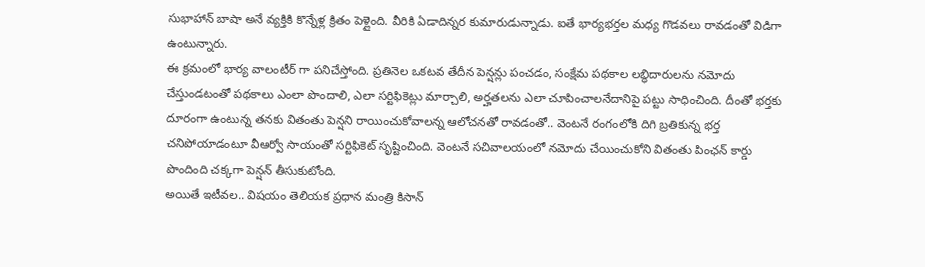సుభాహాన్ బాషా అనే వ్యక్తికి కొన్నేళ్ల క్రితం పెళ్లైంది. వీరికి ఏడాదిన్నర కుమారుడున్నాడు. ఐతే భార్యభర్తల మధ్య గొడవలు రావడంతో విడిగా ఉంటున్నారు.
ఈ క్రమంలో భార్య వాలంటీర్ గా పనిచేస్తోంది. ప్రతినెల ఒకటవ తేదీన పెన్షన్లు పంచడం, సంక్షేమ పథకాల లబ్ధిదారులను నమోదు చేస్తుండటంతో పథకాలు ఎంలా పొందాలి, ఎలా సర్టిఫికెట్లు మార్చాలి, అర్హతలను ఎలా చూపించాలనేదానిపై పట్టు సాధించింది. దీంతో భర్తకు దూరంగా ఉంటున్న తనకు వితంతు పెన్షని రాయించుకోవాలన్న ఆలోచనతో రావడంతో.. వెంటనే రంగంలోకి దిగి బ్రతికున్న భర్త చనిపోయాడంటూ వీఆర్వో సాయంతో సర్టిఫికెట్ సృష్టించింది. వెంటనే సచివాలయంలో నమోదు చేయించుకోని వితంతు పింఛన్ కార్డు పొందింది చక్కగా పెన్షన్ తీసుకుటోంది.
అయితే ఇటీవల.. విషయం తెలియక ప్రధాన మంత్రి కిసాన్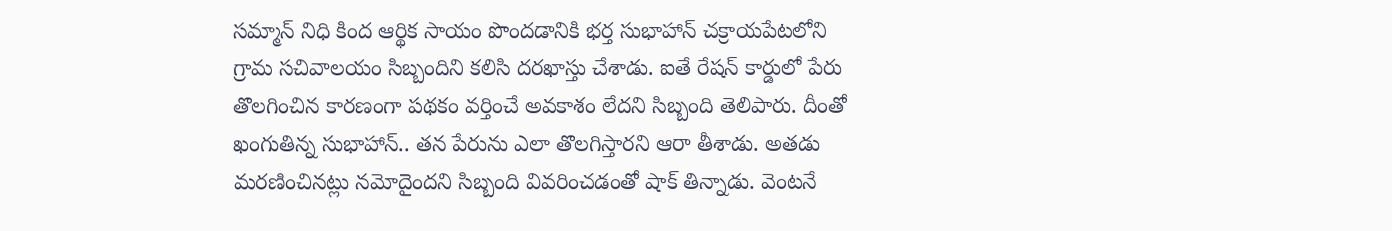సమ్మాన్ నిధి కింద ఆర్థిక సాయం పొందడానికి భర్త సుభాహాన్ చక్రాయపేటలోని గ్రామ సచివాలయం సిబ్బందిని కలిసి దరఖాస్తు చేశాడు. ఐతే రేషన్ కార్డులో పేరు తొలగించిన కారణంగా పథకం వర్తించే అవకాశం లేదని సిబ్బంది తెలిపారు. దీంతో ఖంగుతిన్న సుభాహాన్.. తన పేరును ఎలా తొలగిస్తారని ఆరా తీశాడు. అతడు మరణించినట్లు నమోదైందని సిబ్బంది వివరించడంతో షాక్ తిన్నాడు. వెంటనే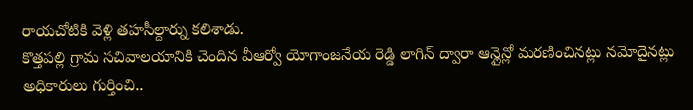రాయచోటికి వెళ్లి తహసీల్దార్ను కలిశాడు.
కొత్తపల్లి గ్రామ సచివాలయానికి చెందిన వీఆర్వో యోగాంజనేయ రెడ్డి లాగిన్ ద్వారా ఆన్లైన్లో మరణించినట్లు నమోదైనట్లు అధికారులు గుర్తించి..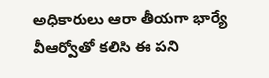అధికారులు ఆరా తీయగా భార్యే వీఆర్వోతో కలిసి ఈ పని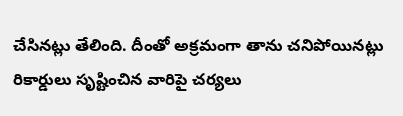చేసినట్లు తేలింది. దీంతో అక్రమంగా తాను చనిపోయినట్లు రికార్డులు సృష్టించిన వారిపై చర్యలు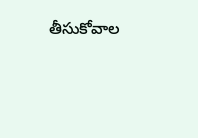తీసుకోవాల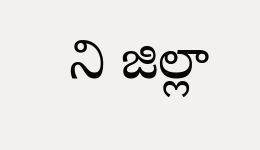ని జిల్లా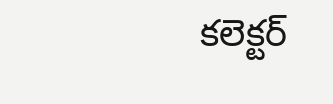కలెక్టర్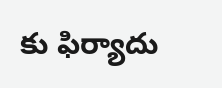కు ఫిర్యాదు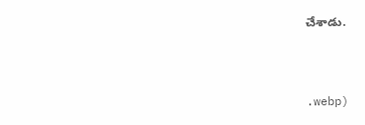చేశాడు.



.webp)